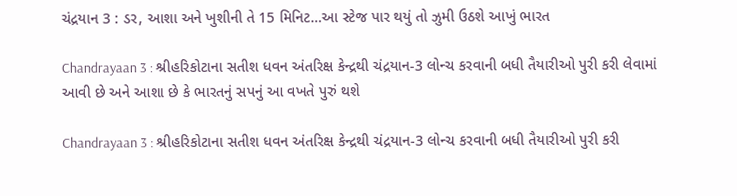ચંદ્રયાન 3 : ડર, આશા અને ખુશીની તે 15 મિનિટ…આ સ્ટેજ પાર થયું તો ઝુમી ઉઠશે આખું ભારત

Chandrayaan 3 : શ્રીહરિકોટાના સતીશ ધવન અંતરિક્ષ કેન્દ્રથી ચંદ્રયાન-3 લોન્ચ કરવાની બધી તૈયારીઓ પુરી કરી લેવામાં આવી છે અને આશા છે કે ભારતનું સપનું આ વખતે પુરું થશે

Chandrayaan 3 : શ્રીહરિકોટાના સતીશ ધવન અંતરિક્ષ કેન્દ્રથી ચંદ્રયાન-3 લોન્ચ કરવાની બધી તૈયારીઓ પુરી કરી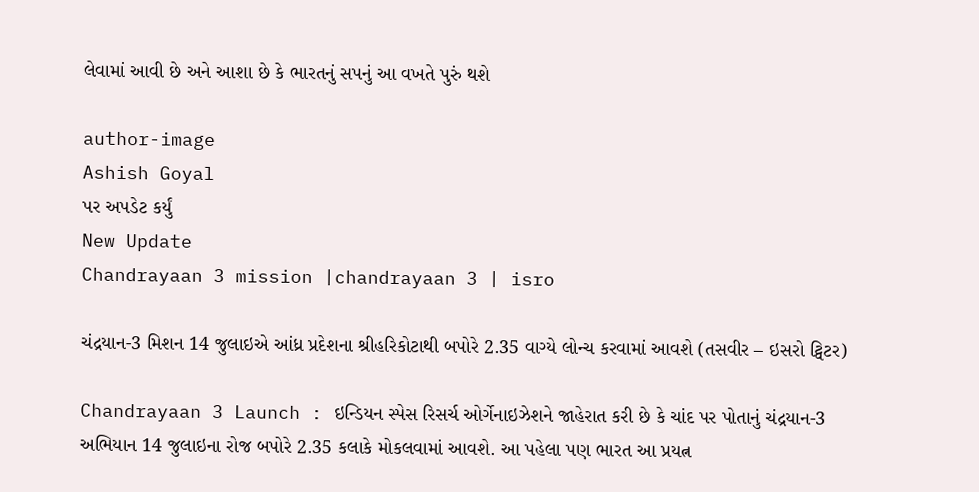લેવામાં આવી છે અને આશા છે કે ભારતનું સપનું આ વખતે પુરું થશે

author-image
Ashish Goyal
પર અપડેટ કર્યું
New Update
Chandrayaan 3 mission |chandrayaan 3 | isro

ચંદ્રયાન-3 મિશન 14 જુલાઇએ આંધ્ર પ્રદેશના શ્રીહરિકોટાથી બપોરે 2.35 વાગ્યે લોન્ચ કરવામાં આવશે (તસવીર – ઇસરો ટ્વિટર)

Chandrayaan 3 Launch : ઇન્ડિયન સ્પેસ રિસર્ચ ઓર્ગેનાઇઝેશને જાહેરાત કરી છે કે ચાંદ પર પોતાનું ચંદ્રયાન-3 અભિયાન 14 જુલાઇના રોજ બપોરે 2.35 કલાકે મોકલવામાં આવશે. આ પહેલા પણ ભારત આ પ્રયત્ન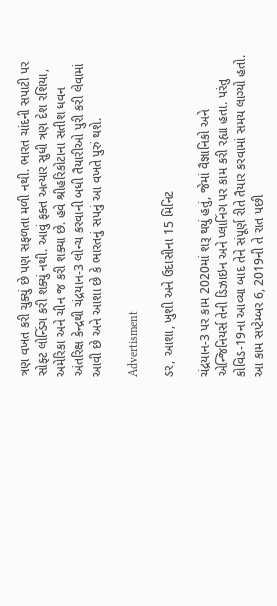ત્રણ વખત કરી ચુક્યું છે પણ સફળતા મળી નથી. ભારત ચાંદની સપાટી પર સોફ્ટ લોન્ડિંગ કરી શક્યું નથી. આવું ફક્ત અત્યાર સુધી ત્રણ દેશ રશિયા, અમેરિકા અને ચીન જ કરી શક્યા છે. હવે શ્રીહરિકોટાના સતીશ ધવન અંતરિક્ષ કેન્દ્રથી ચંદ્રયાન-3 લોન્ચ કરવાની બધી તૈયારીઓ પુરી કરી લેવામાં આવી છે અને આશા છે કે ભારતનું સપનું આ વખતે પુરું થશે.

Advertisment

ડર, આશા, ખુશી અને ઉદાસીના 15 મિનિટ

ચંદ્રયાન-3 પર કામ 2020માં શરૂ થયું હતું, જેમાં વૈજ્ઞાનિકો અને એન્જિનિયર્સ તેની ડિઝાઇન અને પ્લાનિંગ પર કામ કરી રહ્યા હતા. પરંતુ કોવિડ-19ના આવ્યા બાદ તેને સંપૂર્ણ રીતે તૈયાર કરવામાં સમય લાગ્યો હતો. આ કામ સપ્ટેમ્બર 6, 2019ની તે રાત પછી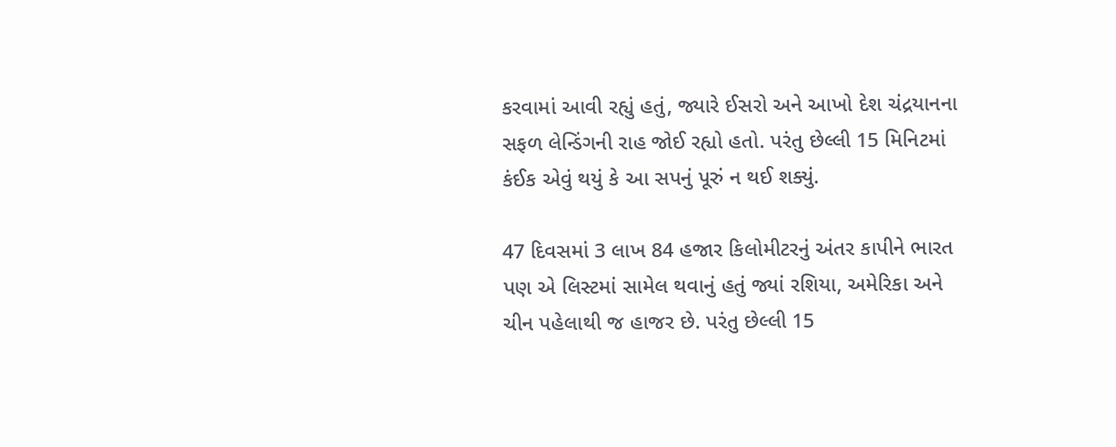કરવામાં આવી રહ્યું હતું, જ્યારે ઈસરો અને આખો દેશ ચંદ્રયાનના સફળ લેન્ડિંગની રાહ જોઈ રહ્યો હતો. પરંતુ છેલ્લી 15 મિનિટમાં કંઈક એવું થયું કે આ સપનું પૂરું ન થઈ શક્યું.

47 દિવસમાં 3 લાખ 84 હજાર કિલોમીટરનું અંતર કાપીને ભારત પણ એ લિસ્ટમાં સામેલ થવાનું હતું જ્યાં રશિયા, અમેરિકા અને ચીન પહેલાથી જ હાજર છે. પરંતુ છેલ્લી 15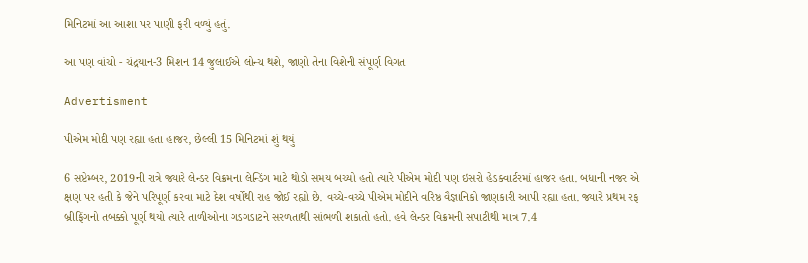મિનિટમાં આ આશા પર પાણી ફરી વળ્યું હતું.

આ પણ વાંચો - ચંદ્રયાન-3 મિશન 14 જુલાઈએ લોન્ચ થશે, જાણો તેના વિશેની સંપૂર્ણ વિગત

Advertisment

પીએમ મોદી પણ રહ્યા હતા હાજર, છેલ્લી 15 મિનિટમાં શું થયું

6 સપ્ટેમ્બર, 2019ની રાત્રે જ્યારે લેન્ડર વિક્રમના લેન્ડિંગ માટે થોડો સમય બચ્યો હતો ત્યારે પીએમ મોદી પણ ઇસરો હેડક્વાર્ટરમાં હાજર હતા. બધાની નજર એ ક્ષણ પર હતી કે જેને પરિપૂર્ણ કરવા માટે દેશ વર્ષોથી રાહ જોઈ રહ્યો છે. વચ્ચે-વચ્ચે પીએમ મોદીને વરિષ્ઠ વૈજ્ઞાનિકો જાણકારી આપી રહ્યા હતા. જ્યારે પ્રથમ રફ બ્રીફિંગનો તબક્કો પૂર્ણ થયો ત્યારે તાળીઓના ગડગડાટને સરળતાથી સાંભળી શકાતો હતો. હવે લેન્ડર વિક્રમની સપાટીથી માત્ર 7.4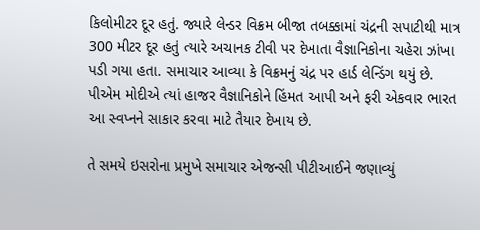કિલોમીટર દૂર હતું. જ્યારે લેન્ડર વિક્રમ બીજા તબક્કામાં ચંદ્રની સપાટીથી માત્ર 300 મીટર દૂર હતું ત્યારે અચાનક ટીવી પર દેખાતા વૈજ્ઞાનિકોના ચહેરા ઝાંખા પડી ગયા હતા. સમાચાર આવ્યા કે વિક્રમનું ચંદ્ર પર હાર્ડ લેન્ડિંગ થયું છે. પીએમ મોદીએ ત્યાં હાજર વૈજ્ઞાનિકોને હિંમત આપી અને ફરી એકવાર ભારત આ સ્વપ્નને સાકાર કરવા માટે તૈયાર દેખાય છે.

તે સમયે ઇસરોના પ્રમુખે સમાચાર એજન્સી પીટીઆઈને જણાવ્યું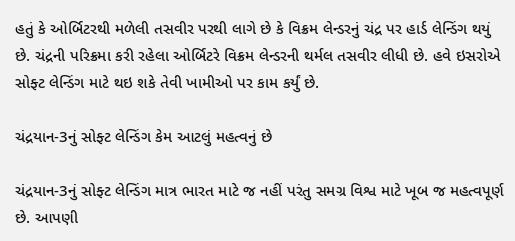હતું કે ઓર્બિટરથી મળેલી તસવીર પરથી લાગે છે કે વિક્રમ લેન્ડરનું ચંદ્ર પર હાર્ડ લેન્ડિંગ થયું છે. ચંદ્રની પરિક્રમા કરી રહેલા ઓર્બિટરે વિક્રમ લેન્ડરની થર્મલ તસવીર લીધી છે. હવે ઇસરોએ સોફ્ટ લેન્ડિંગ માટે થઇ શકે તેવી ખામીઓ પર કામ કર્યું છે.

ચંદ્રયાન-3નું સોફ્ટ લેન્ડિંગ કેમ આટલું મહત્વનું છે

ચંદ્રયાન-3નું સોફ્ટ લેન્ડિંગ માત્ર ભારત માટે જ નહીં પરંતુ સમગ્ર વિશ્વ માટે ખૂબ જ મહત્વપૂર્ણ છે. આપણી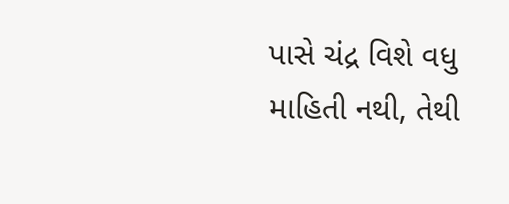પાસે ચંદ્ર વિશે વધુ માહિતી નથી, તેથી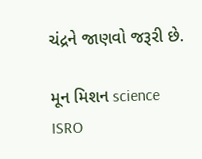ચંદ્રને જાણવો જરૂરી છે.

મૂન મિશન science ISRO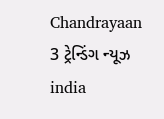Chandrayaan 3 ટ્રેન્ડિંગ ન્યૂઝ india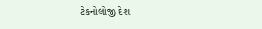ટેકનોલોજી દેશ